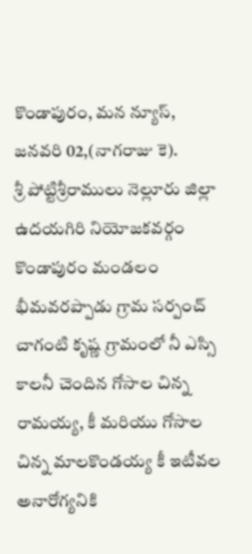కొండాపురం, మన న్యూస్, జనవరి 02,(నాగరాజు కె).
శ్రీ పోట్టిశ్రీరాములు నెల్లూరు జిల్లా ఉదయగిరి నియోజకవర్గం కొండాపురం మండలం భీమవరప్పాడు గ్రామ సర్పంచ్ చాగంటి కృష్ణ గ్రామంలో నీ ఎస్సి కాలనీ చెందిన గోసాల చిన్న రామయ్య, కీ మరియు గోసాల చిన్న మాలకొండయ్య కీ ఇటీవల అనారోగ్యనికి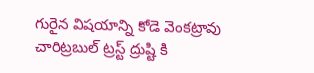గురైన విషయాన్ని కోడె వెంకట్రావు చారిట్రబుల్ ట్రస్ట్ ద్రుష్టి కి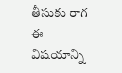తీసుకు రాగ ఈ విషయాన్ని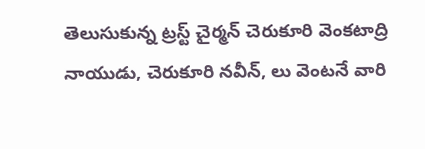తెలుసుకున్న ట్రస్ట్ చైర్మన్ చెరుకూరి వెంకటాద్రి నాయుడు, చెరుకూరి నవీన్, లు వెంటనే వారి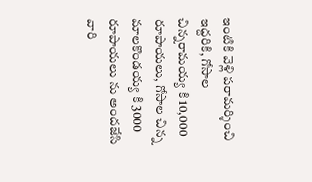ఇంటికి వెళ్లి పరామర్శించి ఇద్దరికి, గోసాల చిన్నరామయ్య కి 10,000 రూపాయలు, గోసాల చిన్న మాలకొండయ్య కి 3000 రూపాయలు ను అందజేసి వారి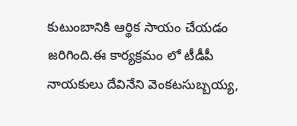కుటుంబానికి ఆర్థిక సాయం చేయడం జరిగింది.ఈ కార్యక్రమం లో టీడీపీ నాయకులు దేవినేని వెంకటసుబ్బయ్య,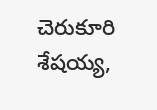చెరుకూరి శేషయ్య,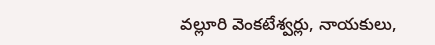వల్లూరి వెంకటేశ్వర్లు, నాయకులు,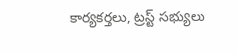కార్యకర్తలు, ట్రస్ట్ సభ్యులు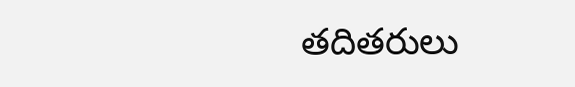తదితరులు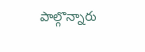పాల్గొన్నారు